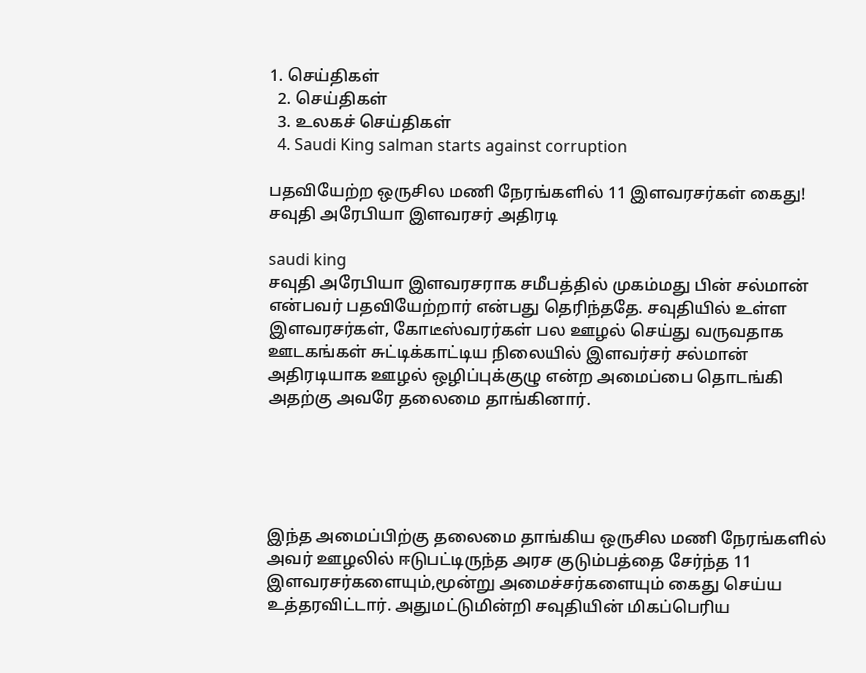1. செய்திகள்
  2. செய்திகள்
  3. உலகச் செய்திகள்
  4. Saudi King salman starts against corruption

பதவியேற்ற ஒருசில மணி நேரங்களில் 11 இளவரசர்கள் கைது! சவுதி அரேபியா இளவரசர் அதிரடி

saudi king
சவுதி அரேபியா இளவரசராக சமீபத்தில் முகம்மது பின் சல்மான் என்பவர் பதவியேற்றார் என்பது தெரிந்ததே. சவுதியில் உள்ள இளவரசர்கள், கோடீஸ்வரர்கள் பல ஊழல் செய்து வருவதாக ஊடகங்கள் சுட்டிக்காட்டிய நிலையில் இளவர்சர் சல்மான் அதிரடியாக ஊழல் ஒழிப்புக்குழு என்ற அமைப்பை தொடங்கி அதற்கு அவரே தலைமை தாங்கினார்.





இந்த அமைப்பிற்கு தலைமை தாங்கிய ஒருசில மணி நேரங்களில் அவர் ஊழலில் ஈடுபட்டிருந்த அரச குடும்பத்தை சேர்ந்த 11 இளவரசர்களையும்,மூன்று அமைச்சர்களையும் கைது செய்ய உத்தரவிட்டார். அதுமட்டுமின்றி சவுதியின் மிகப்பெரிய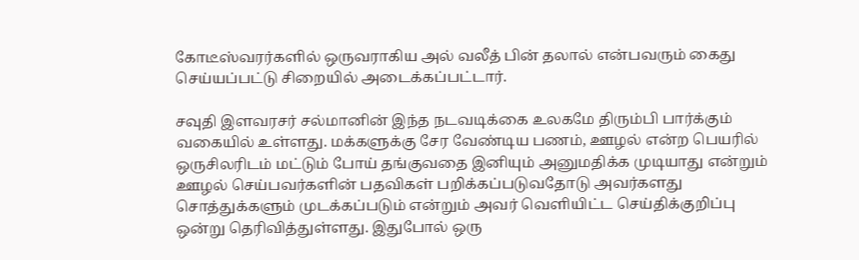கோடீஸ்வரர்களில் ஒருவராகிய அல் வலீத் பின் தலால் என்பவரும் கைது செய்யப்பட்டு சிறையில் அடைக்கப்பட்டார்.

சவுதி இளவரசர் சல்மானின் இந்த நடவடிக்கை உலகமே திரும்பி பார்க்கும் வகையில் உள்ளது. மக்களுக்கு சேர வேண்டிய பணம், ஊழல் என்ற பெயரில் ஒருசிலரிடம் மட்டும் போய் தங்குவதை இனியும் அனுமதிக்க முடியாது என்றும் ஊழல் செய்பவர்களின் பதவிகள் பறிக்கப்படுவதோடு அவர்களது சொத்துக்களும் முடக்கப்படும் என்றும் அவர் வெளியிட்ட செய்திக்குறிப்பு ஒன்று தெரிவித்துள்ளது. இதுபோல் ஒரு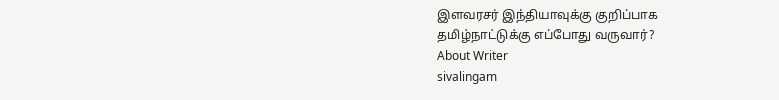இளவரசர் இந்தியாவுக்கு குறிப்பாக தமிழ்நாட்டுக்கு எப்போது வருவார்?
About Writer
sivalingam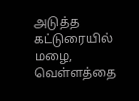அடுத்த கட்டுரையில்
மழை, வெள்ளத்தை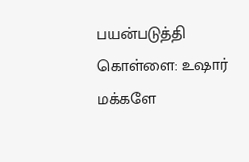பயன்படுத்தி கொள்ளை: உஷார் மக்களே